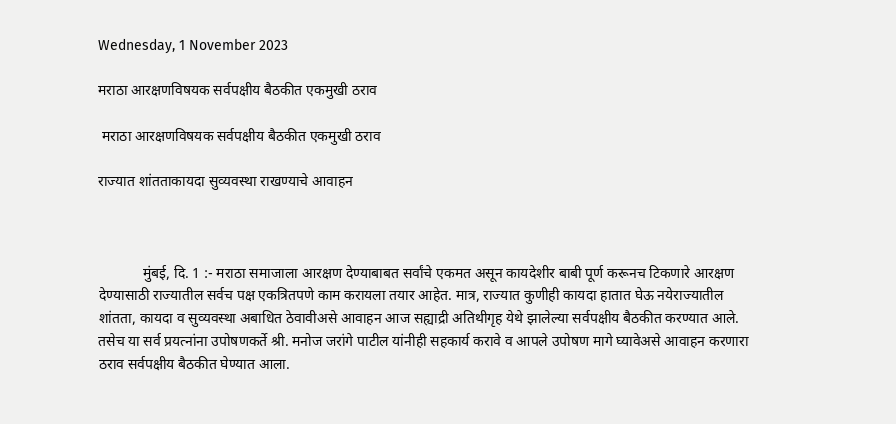Wednesday, 1 November 2023

मराठा आरक्षणविषयक सर्वपक्षीय बैठकीत एकमुखी ठराव

 मराठा आरक्षणविषयक सर्वपक्षीय बैठकीत एकमुखी ठराव

राज्यात शांतताकायदा सुव्यवस्था राखण्याचे आवाहन



            मुंबई, दि. 1 :- मराठा समाजाला आरक्षण देण्याबाबत सर्वांचे एकमत असून कायदेशीर बाबी पूर्ण करूनच टिकणारे आरक्षण देण्यासाठी राज्यातील सर्वच पक्ष एकत्रितपणे काम करायला तयार आहेत. मात्र, राज्यात कुणीही कायदा हातात घेऊ नयेराज्यातील शांतता, कायदा व सुव्यवस्था अबाधित ठेवावीअसे आवाहन आज सह्याद्री अतिथीगृह येथे झालेल्या सर्वपक्षीय बैठकीत करण्यात आले. तसेच या सर्व प्रयत्नांना उपोषणकर्ते श्री. मनोज जरांगे पाटील यांनीही सहकार्य करावे व आपले उपोषण मागे घ्यावेअसे आवाहन करणारा ठराव सर्वपक्षीय बैठकीत घेण्यात आला.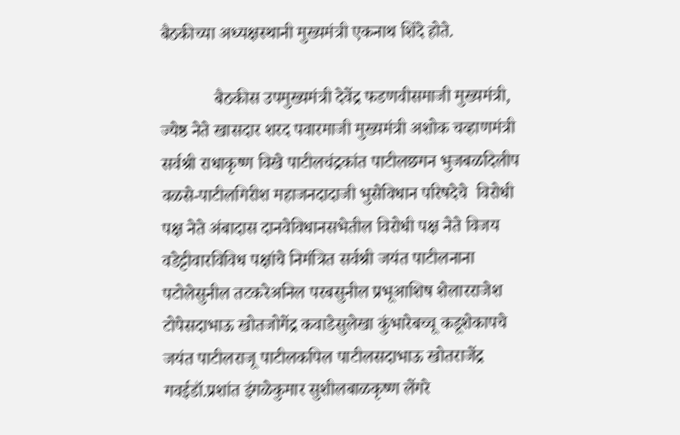बैठकीच्या अध्यक्षस्थानी मुख्यमंत्री एकनाथ शिंदे होते.

            बैठकीस उपमुख्यमंत्री देवेंद्र फडणवीसमाजी मुख्यमंत्री, ज्येष्ठ नेते खासदार शरद पवारमाजी मुख्यमंत्री अशोक चव्हाणमंत्री सर्वश्री राधाकृष्ण विखे पाटीलचंद्रकांत पाटीलछगन भुजबळदिलीप वळसे-पाटीलगिरीश महाजनदादाजी भुसेविधान परिषदेचे  विरोधी पक्ष नेते अंबादास दानवेविधानसभेतील विरोधी पक्ष नेते विजय वडेट्टीवारविविध पक्षांचे निमंत्रित सर्वश्री जयंत पाटीलनाना पटोलेसुनील तटकरेअनिल परबसुनील प्रभूआशिष शेलारराजेश टोपेसदाभाऊ खोतजोगेंद्र कवाडेसुलेखा कुंभारेबच्चू कडूशेकापचे जयंत पाटीलराजू पाटीलकपिल पाटीलसदाभाऊ खोतराजेंद्र गवईडॉ.प्रशांत इंगळेकुमार सुशीलबाळकृष्ण लेंगरे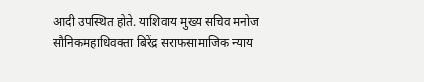आदी उपस्थित होते. याशिवाय मुख्य सचिव मनोज सौनिकमहाधिवक्ता बिरेंद्र सराफसामाजिक न्याय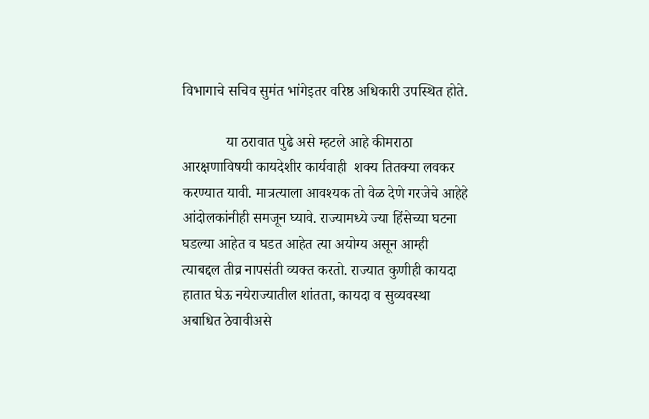विभागाचे सचिव सुमंत भांगेइतर वरिष्ठ अधिकारी उपस्थित होते.

            या ठरावात पुढे असे म्हटले आहे कीमराठा आरक्षणाविषयी कायदेशीर कार्यवाही  शक्य तितक्या लवकर करण्यात यावी. मात्रत्याला आवश्यक तो वेळ देणे गरजेचे आहेहे आंदोलकांनीही समजून घ्यावे. राज्यामध्ये ज्या हिंसेच्या घटना घडल्या आहेत व घडत आहेत त्या अयोग्य असून आम्ही त्याबद्दल तीव्र नापसंती व्यक्त करतो. राज्यात कुणीही कायदा हातात घेऊ नयेराज्यातील शांतता, कायदा व सुव्यवस्था अबाधित ठेवावीअसे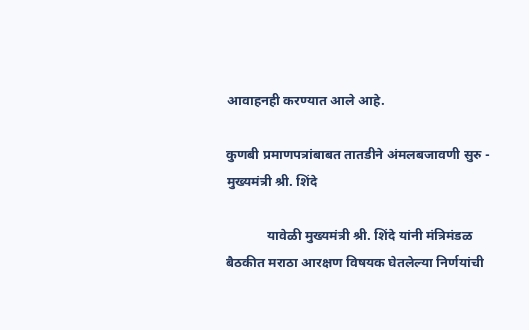आवाहनही करण्यात आले आहे.

कुणबी प्रमाणपत्रांबाबत तातडीने अंमलबजावणी सुरु - मुख्यमंत्री श्री. शिंदे

            यावेळी मुख्यमंत्री श्री. शिंदे यांनी मंत्रिमंडळ बैठकीत मराठा आरक्षण विषयक घेतलेल्या निर्णयांची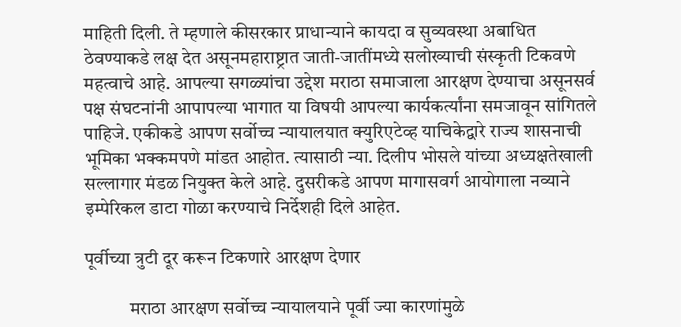माहिती दिली. ते म्हणाले कीसरकार प्राधान्याने कायदा व सुव्यवस्था अबाधित ठेवण्याकडे लक्ष देत असूनमहाराष्ट्रात जाती-जातींमध्ये सलोख्याची संस्कृती टिकवणे महत्वाचे आहे. आपल्या सगळ्यांचा उद्देश मराठा समाजाला आरक्षण देण्याचा असूनसर्व पक्ष संघटनांनी आपापल्या भागात या विषयी आपल्या कार्यकर्त्यांना समजावून सांगितले पाहिजे. एकीकडे आपण सर्वोच्च न्यायालयात क्युरिएटेव्ह याचिकेद्वारे राज्य शासनाची भूमिका भक्कमपणे मांडत आहोत. त्यासाठी न्या. दिलीप भोसले यांच्या अध्यक्षतेखाली सल्लागार मंडळ नियुक्त केले आहे. दुसरीकडे आपण मागासवर्ग आयोगाला नव्याने इम्पेरिकल डाटा गोळा करण्याचे निर्देशही दिले आहेत.

पूर्वीच्या त्रुटी दूर करून टिकणारे आरक्षण देणार

            मराठा आरक्षण सर्वोच्च न्यायालयाने पूर्वी ज्या कारणांमुळे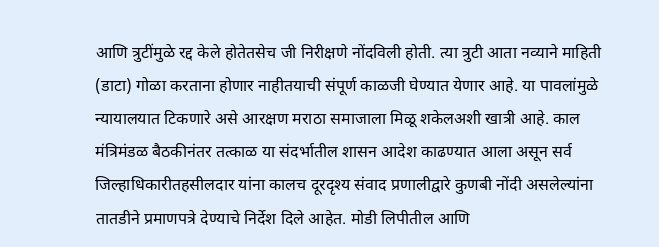आणि त्रुटींमुळे रद्द केले होतेतसेच जी निरीक्षणे नोंदविली होती. त्या त्रुटी आता नव्याने माहिती (डाटा) गोळा करताना होणार नाहीतयाची संपूर्ण काळजी घेण्यात येणार आहे. या पावलांमुळे न्यायालयात टिकणारे असे आरक्षण मराठा समाजाला मिळू शकेलअशी खात्री आहे. काल मंत्रिमंडळ बैठकीनंतर तत्काळ या संदर्भातील शासन आदेश काढण्यात आला असून सर्व जिल्हाधिकारीतहसीलदार यांना कालच दूरदृश्य संवाद प्रणालीद्वारे कुणबी नोंदी असलेल्यांना तातडीने प्रमाणपत्रे देण्याचे निर्देश दिले आहेत. मोडी लिपीतील आणि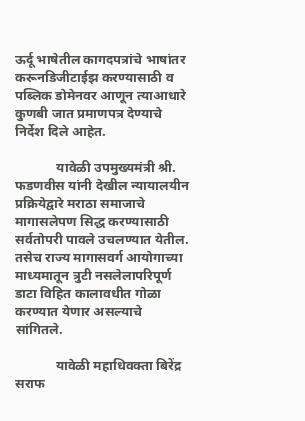ऊर्दू भाषेतील कागदपत्रांचे भाषांतर करूनडिजीटाईझ करण्यासाठी व पब्लिक डोमेनवर आणून त्याआधारे कुणबी जात प्रमाणपत्र देण्याचे निर्देश दिले आहेत.

            यावेळी उपमुख्यमंत्री श्री. फडणवीस यांनी देखील न्यायालयीन प्रक्रियेद्वारे मराठा समाजाचे मागासलेपण सिद्ध करण्यासाठी सर्वतोपरी पावले उचलण्यात येतील. तसेच राज्य मागासवर्ग आयोगाच्या माध्यमातून त्रुटी नसलेलापरिपूर्ण डाटा विहित कालावधीत गोळा करण्यात येणार असल्याचे सांगितले.

            यावेळी महाधिवक्ता बिरेंद्र सराफ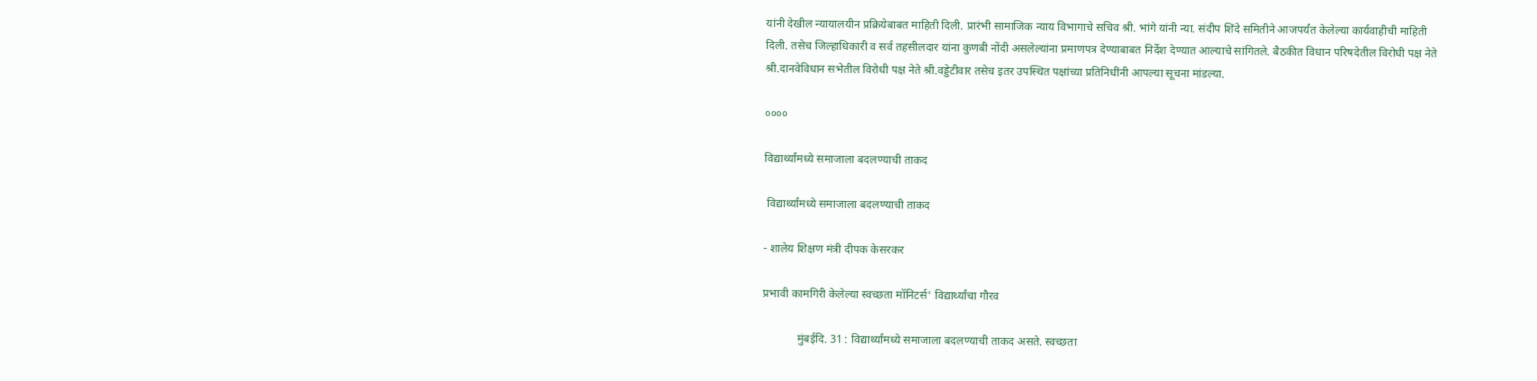यांनी देखील न्यायालयीन प्रक्रियेबाबत माहिती दिली. प्रारंभी सामाजिक न्याय विभागाचे सचिव श्री. भांगे यांनी न्या. संदीप शिंदे समितीने आजपर्यंत केलेल्या कार्यवाहीची माहिती दिली. तसेच जिल्हाधिकारी व सर्व तहसीलदार यांना कुणबी नोंदी असलेल्यांना प्रमाणपत्र देण्याबाबत निर्देश देण्यात आल्याचे सांगितले. बैठकीत विधान परिषदेतील विरोधी पक्ष नेते श्री.दानवेविधान सभेतील विरोधी पक्ष नेते श्री.वड्डेटीवार तसेच इतर उपस्थित पक्षांच्या प्रतिनिधींनी आपल्या सूचना मांडल्या.

००००

विद्यार्थ्यांमध्ये समाजाला बदलण्याची ताकद

 विद्यार्थ्यांमध्ये समाजाला बदलण्याची ताकद

- शालेय शिक्षण मंत्री दीपक केसरकर

प्रभावी कामगिरी केलेल्या स्वच्छता मॉनिटर्स’ विद्यार्थ्यांचा गौरव

            मुंबईदि. 31 : विद्यार्थ्यांमध्ये समाजाला बदलण्याची ताकद असते. स्वच्छता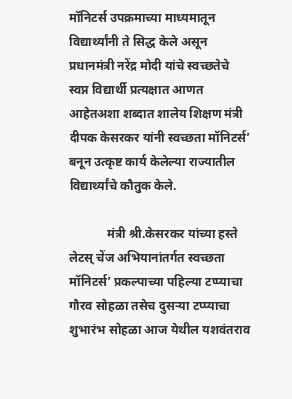मॉनिटर्स उपक्रमाच्या माध्यमातून विद्यार्थ्यांनी ते सिद्ध केले असून प्रधानमंत्री नरेंद्र मोदी यांचे स्वच्छतेचे स्वप्न विद्यार्थी प्रत्यक्षात आणत आहेतअशा शब्दात शालेय शिक्षण मंत्री दीपक केसरकर यांनी स्वच्छता मॉनिटर्स’ बनून उत्कृष्ट कार्य केलेल्या राज्यातील विद्यार्थ्यांचे कौतुक केले.

            मंत्री श्री.केसरकर यांच्या हस्ते लेटस् चेंज अभियानांतर्गत स्वच्छता मॉनिटर्स’ प्रकल्पाच्या पहिल्या टप्प्याचा गौरव सोहळा तसेच दुसऱ्या टप्प्याचा शुभारंभ सोहळा आज येथील यशवंतराव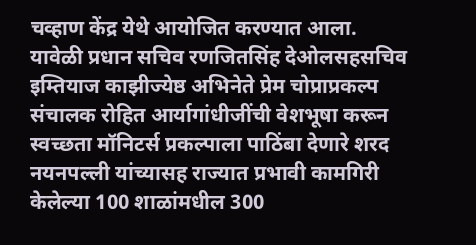चव्हाण केंद्र येथे आयोजित करण्यात आला. यावेळी प्रधान सचिव रणजितसिंह देओलसहसचिव इम्तियाज काझीज्येष्ठ अभिनेते प्रेम चोप्राप्रकल्प संचालक रोहित आर्यागांधीजींची वेशभूषा करून स्वच्छता मॉनिटर्स प्रकल्पाला पाठिंबा देणारे शरद नयनपल्ली यांच्यासह राज्यात प्रभावी कामगिरी केलेल्या 100 शाळांमधील 300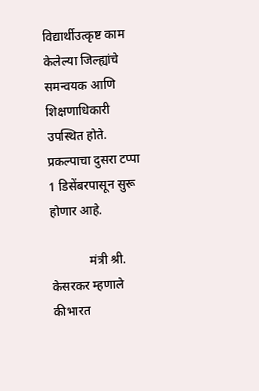विद्यार्थीउत्कृष्ट काम केलेल्या जिल्ह्यांचे समन्वयक आणि शिक्षणाधिकारी उपस्थित होते. प्रकल्पाचा दुसरा टप्पा 1 डिसेंबरपासून सुरू होणार आहे.

            मंत्री श्री. केसरकर म्हणाले कीभारत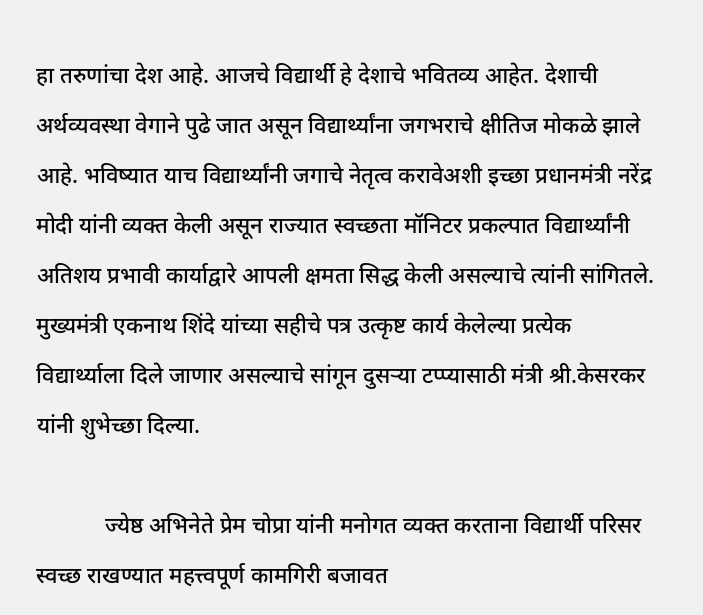हा तरुणांचा देश आहे. आजचे विद्यार्थी हे देशाचे भवितव्य आहेत. देशाची अर्थव्यवस्था वेगाने पुढे जात असून विद्यार्थ्यांना जगभराचे क्षीतिज मोकळे झाले आहे. भविष्यात याच विद्यार्थ्यांनी जगाचे नेतृत्व करावेअशी इच्छा प्रधानमंत्री नरेंद्र मोदी यांनी व्यक्त केली असून राज्यात स्वच्छता मॉनिटर प्रकल्पात विद्यार्थ्यांनी अतिशय प्रभावी कार्याद्वारे आपली क्षमता सिद्ध केली असल्याचे त्यांनी सांगितले. मुख्यमंत्री एकनाथ शिंदे यांच्या सहीचे पत्र उत्कृष्ट कार्य केलेल्या प्रत्येक विद्यार्थ्याला दिले जाणार असल्याचे सांगून दुसऱ्या टप्प्यासाठी मंत्री श्री.केसरकर यांनी शुभेच्छा दिल्या.

            ज्येष्ठ अभिनेते प्रेम चोप्रा यांनी मनोगत व्यक्त करताना विद्यार्थी परिसर स्वच्छ राखण्यात महत्त्वपूर्ण कामगिरी बजावत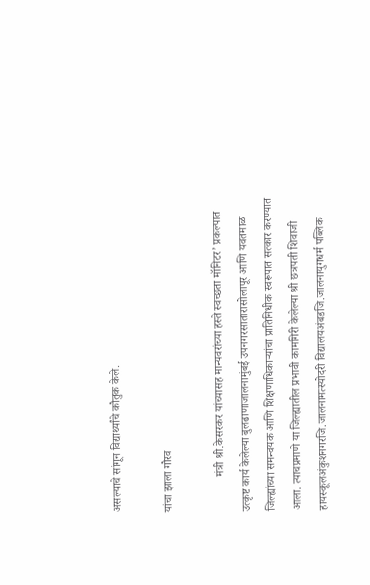असल्याचे सांगून विद्यार्थ्यांचे कौतुक केले.

यांचा झाला गौरव

            मंत्री श्री.केसरकर यांच्यासह मान्यवरांच्या हस्ते स्वच्छता मॉनिटर’ प्रकल्पात उत्कृष्ट कार्य केलेल्या बुलढाणाजालनामुंबई उपनगरसातारासोलापूर आणि यवतमाळ जिल्ह्यांच्या समन्वयक आणि शिक्षणाधिकाऱ्यांचा प्रातिनिधीक स्वरूपात सत्कार करण्यात आला. त्याचप्रमाणे या जिल्ह्यातील प्रभावी कामगिरी केलेल्या श्री छत्रपती शिवाजी हायस्कूलअंकुशनगरजि.जालनामत्स्योदरी विद्यालयअंबडजि.जालनायुगधर्म पब्लिक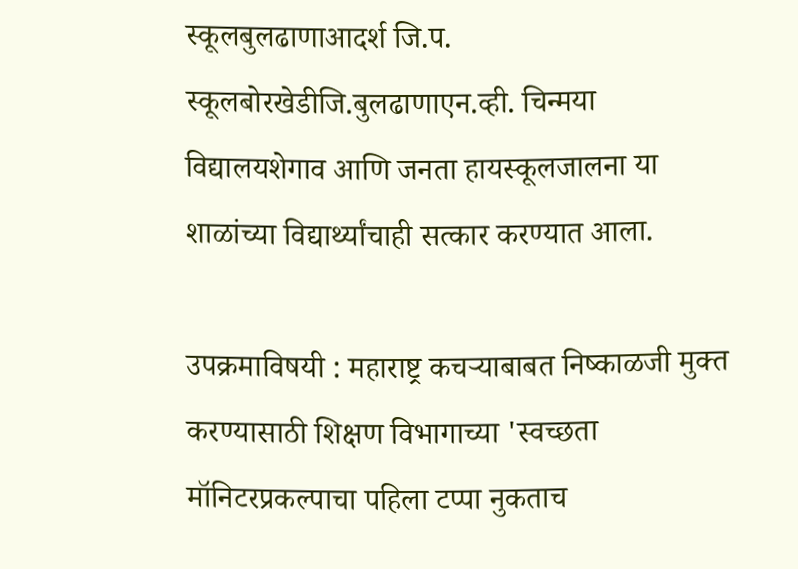स्कूलबुलढाणाआदर्श जि.प. स्कूलबोरखेडीजि.बुलढाणाएन.व्ही. चिन्मया विद्यालयशेगाव आणि जनता हायस्कूलजालना या शाळांच्या विद्यार्थ्यांचाही सत्कार करण्यात आला.

उपक्रमाविषयी : महाराष्ट्र कचऱ्याबाबत निष्काळजी मुक्त करण्यासाठी शिक्षण विभागाच्या 'स्वच्छता मॉनिटरप्रकल्पाचा पहिला टप्पा नुकताच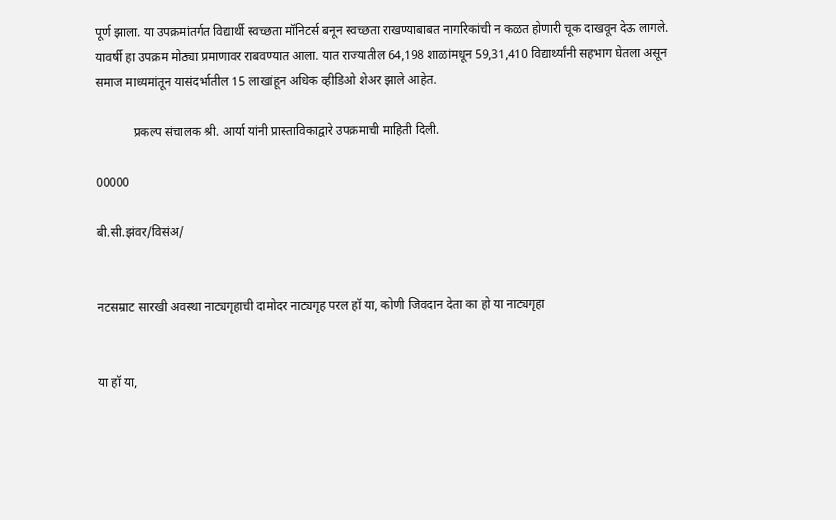पूर्ण झाला. या उपक्रमांतर्गत विद्यार्थी स्वच्छता मॉनिटर्स बनून स्वच्छता राखण्याबाबत नागरिकांची न कळत होणारी चूक दाखवून देऊ लागले. यावर्षी हा उपक्रम मोठ्या प्रमाणावर राबवण्यात आला. यात राज्यातील 64,198 शाळांमधून 59,31,410 विद्यार्थ्यांनी सहभाग घेतला असून समाज माध्यमांतून यासंदर्भातील 15 लाखांहून अधिक व्हीडिओ शेअर झाले आहेत.

            प्रकल्प संचालक श्री. आर्या यांनी प्रास्ताविकाद्वारे उपक्रमाची माहिती दिली.

00000

बी.सी.झंवर/विसंअ/


नटसम्राट सारखी अवस्था नाट्यगृहाची दामोदर नाट्यगृह परल हॉ या, कोणी जिवदान देता का हो या नाट्यगृहा


या हॉ या,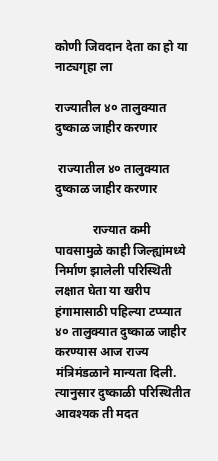कोणी जिवदान देता का हो या नाट्यगृहा ला

राज्यातील ४० तालुक्यात दुष्काळ जाहीर करणार

 राज्यातील ४० तालुक्यात दुष्काळ जाहीर करणार

            राज्यात कमी पावसामुळे काही जिल्ह्यांमध्ये निर्माण झालेली परिस्थिती लक्षात घेता या खरीप हंगामासाठी पहिल्या टप्प्यात ४० तालुक्यात दुष्काळ जाहीर करण्यास आज राज्य मंत्रिमंडळाने मान्यता दिली.  त्यानुसार दुष्काळी परिस्थितीत आवश्यक ती मदत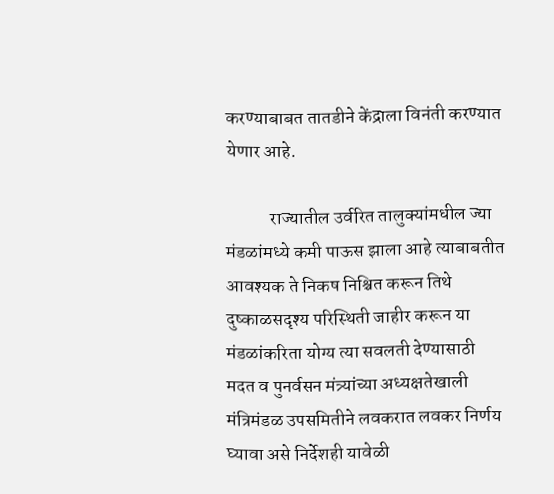करण्याबाबत तातडीने केंद्राला विनंती करण्यात येणार आहे.

            राज्यातील उर्वरित तालुक्यांमधील ज्या मंडळांमध्ये कमी पाऊस झाला आहे त्याबाबतीत आवश्यक ते निकष निश्चित करून तिथे दुष्काळसदृश्य परिस्थिती जाहीर करून या मंडळांकरिता योग्य त्या सवलती देण्यासाठी मदत व पुनर्वसन मंत्र्यांच्या अध्यक्षतेखाली मंत्रिमंडळ उपसमितीने लवकरात लवकर निर्णय घ्यावा असे निर्देशही यावेळी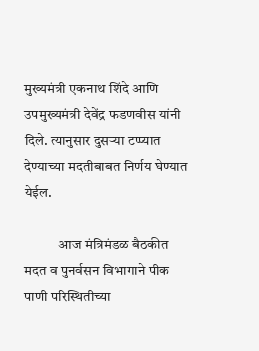मुख्यमंत्री एकनाथ शिंदे आणि उपमुख्यमंत्री देवेंद्र फडणवीस यांनी दिले. त्यानुसार दुसऱ्या टप्प्यात देण्याच्या मदतीबाबत निर्णय घेण्यात येईल.

            आज मंत्रिमंडळ बैठकीत मदत व पुनर्वसन विभागाने पीक पाणी परिस्थितीच्या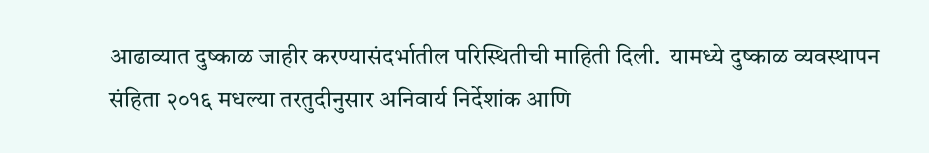आढाव्यात दुष्काळ जाहीर करण्यासंदर्भातील परिस्थितीची माहिती दिली.  यामध्ये दुष्काळ व्यवस्थापन संहिता २०१६ मधल्या तरतुदीनुसार अनिवार्य निर्देशांक आणि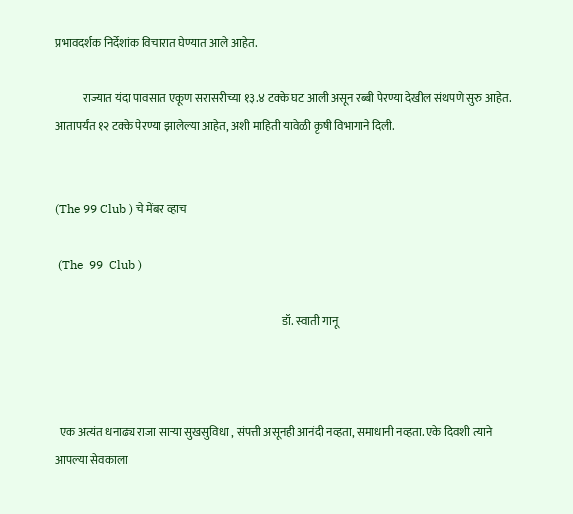प्रभावदर्शक निर्देशांक विचारात घेण्यात आले आहेत.

            राज्यात यंदा पावसात एकूण सरासरीच्या १३.४ टक्के घट आली असून रब्बी पेरण्या देखील संथपणे सुरु आहेत. आतापर्यंत १२ टक्के पेरण्या झालेल्या आहेत, अशी माहिती यावेळी कृषी विभागाने दिली.


(The 99 Club ) चे मेंबर व्हाच

 (The  99  Club )

                                                                                                    डॉ. स्वाती गानू



  एक अत्यंत धनाढ्य राजा साऱ्या सुखसुविधा , संपत्ती असूनही आनंदी नव्हता, समाधानी नव्हता. एके दिवशी त्याने आपल्या सेवकाला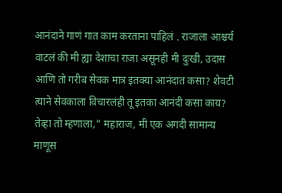आनंदाने गाणं गात काम करताना पाहिलं . राजाला आश्चर्य वाटलं की मी ह्या देशाचा राजा असूनही मी दुःखी, उदास आणि तो गरीब सेवक मात्र इतक्या आनंदात कसा? शेवटी त्याने सेवकाला विचारलंही तू इतका आनंदी कसा काय? तेव्हा तो म्हणाला," महाराज, मी एक अगदी सामान्य माणूस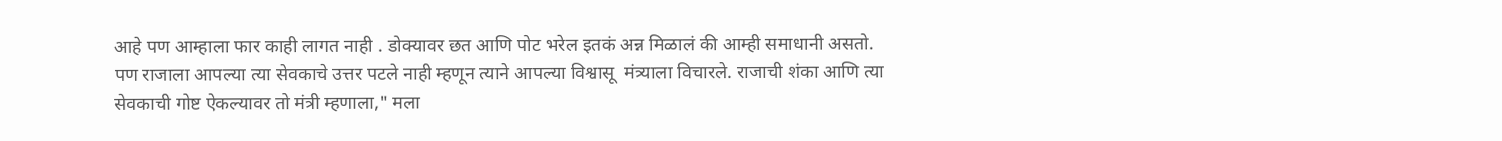आहे पण आम्हाला फार काही लागत नाही . डोक्यावर छत आणि पोट भरेल इतकं अन्न मिळालं की आम्ही समाधानी असतो. पण राजाला आपल्या त्या सेवकाचे उत्तर पटले नाही म्हणून त्याने आपल्या विश्वासू  मंत्र्याला विचारले. राजाची शंका आणि त्या सेवकाची गोष्ट ऐकल्यावर तो मंत्री म्हणाला," मला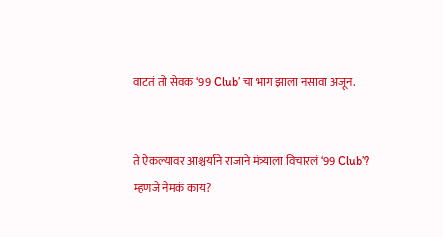वाटतं तो सेवक ‘99 Club’ चा भाग झाला नसावा अजून.


ते ऐकल्यावर आश्चर्याने राजाने मंत्र्याला विचारलं ‘99 Club’? म्हणजे नेमकं काय?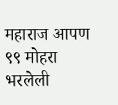महाराज आपण ९९ मोहरा भरलेली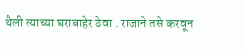थैली त्याच्या घराबाहेर ठेवा . राजाने तसे करवून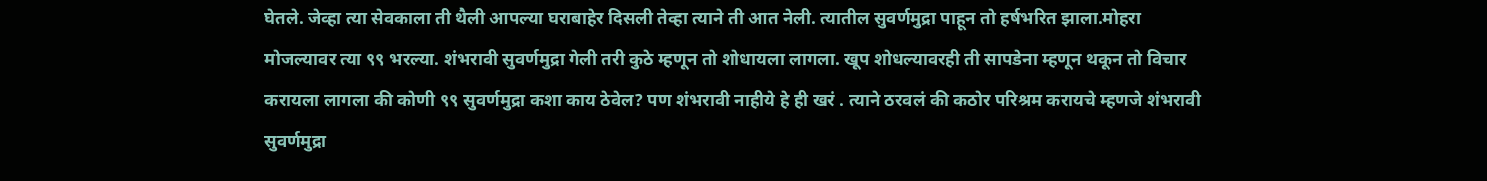घेतले. जेव्हा त्या सेवकाला ती थैली आपल्या घराबाहेर दिसली तेव्हा त्याने ती आत नेली. त्यातील सुवर्णमुद्रा पाहून तो हर्षभरित झाला.मोहरा मोजल्यावर त्या ९९ भरल्या. शंभरावी सुवर्णमुद्रा गेली तरी कुठे म्हणून तो शोधायला लागला. खूप शोधल्यावरही ती सापडेना म्हणून थकून तो विचार करायला लागला की कोणी ९९ सुवर्णमुद्रा कशा काय ठेवेल? पण शंभरावी नाहीये हे ही खरं . त्याने ठरवलं की कठोर परिश्रम करायचे म्हणजे शंभरावी सुवर्णमुद्रा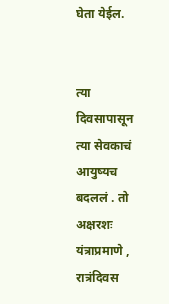घेता येईल.


त्या दिवसापासून त्या सेवकाचं आयुष्यच बदललं . तो अक्षरशः यंत्राप्रमाणे , रात्रंदिवस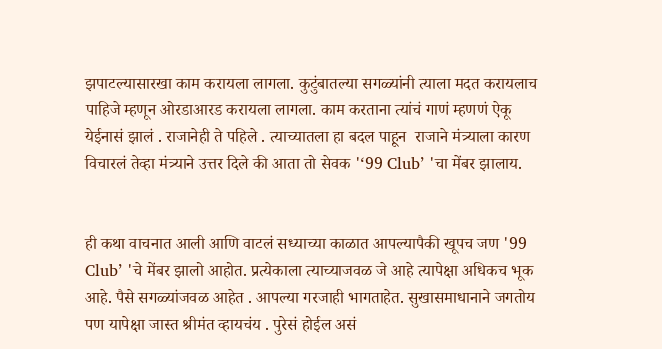झपाटल्यासारखा काम करायला लागला. कुटुंबातल्या सगळ्यांनी त्याला मदत करायलाच पाहिजे म्हणून ओरडाआरड करायला लागला. काम करताना त्यांचं गाणं म्हणणं ऐकू येईनासं झालं . राजानेही ते पहिले . त्याच्यातला हा बदल पाहून  राजाने मंत्र्याला कारण विचारलं तेव्हा मंत्र्याने उत्तर दिले की आता तो सेवक '‘99 Club’ 'चा मेंबर झालाय.


ही कथा वाचनात आली आणि वाटलं सध्याच्या काळात आपल्यापैकी खूपच जण '99 Club’ 'चे मेंबर झालो आहोत. प्रत्येकाला त्याच्याजवळ जे आहे त्यापेक्षा अधिकच भूक आहे. पैसे सगळ्यांजवळ आहेत . आपल्या गरजाही भागताहेत. सुखासमाधानाने जगतोय पण यापेक्षा जास्त श्रीमंत व्हायचंय . पुरेसं होईल असं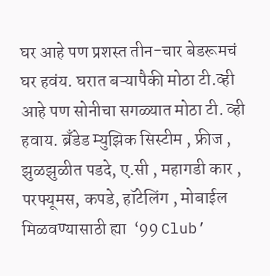घर आहे पण प्रशस्त तीन-चार बेडरूमचं घर हवंय. घरात बऱ्यापैकी मोठा टी.व्ही आहे पण सोनीचा सगळ्यात मोठा टी. व्ही हवाय. ब्रँडेड म्युझिक सिस्टीम , फ्रीज , झुळझुळीत पडदे, ए.सी , महागडी कार , परफ्यूमस, कपडे, हॉटेलिंग , मोबाईल मिळवण्यासाठी ह्या  ‘99 Club’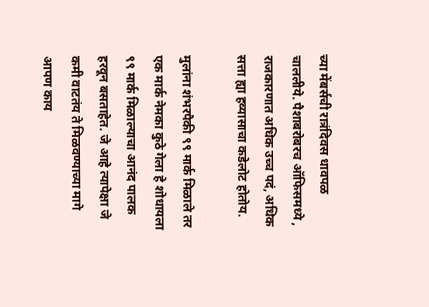च्या मेंबर्सची रात्रंदिवस धावपळ चाललीये. पैशाबरोबरच ऑफिसमध्ये , राजकारणात अधिक उच्च पदं, अधिक सत्ता ह्या हव्यासाचा कडेलोट होतोय.

मुलांना शंभरपैकी ९९ मार्क मिळाले तर एक मार्क नेमका कुठे गेला हे शोधायला ९९ मार्क मिळाल्याचा आनंद पालक हरवून बसताहेत. जे आहे त्यापेक्षा जे कमी वाटतंय ते मिळवण्याच्या मागे आपण काय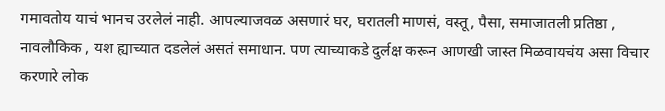गमावतोय याचं भानच उरलेलं नाही. आपल्याजवळ असणारं घर, घरातली माणसं, वस्तू, पैसा, समाजातली प्रतिष्ठा , नावलौकिक , यश ह्याच्यात दडलेलं असतं समाधान. पण त्याच्याकडे दुर्लक्ष करून आणखी जास्त मिळवायचंय असा विचार करणारे लोक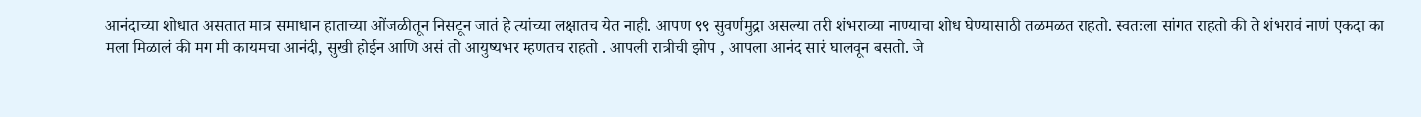आनंदाच्या शोधात असतात मात्र समाधान हाताच्या ओंजळीतून निसटून जातं हे त्यांच्या लक्षातच येत नाही. आपण ९९ सुवर्णमुद्रा असल्या तरी शंभराव्या नाण्याचा शोध घेण्यासाठी तळमळत राहतो. स्वतःला सांगत राहतो की ते शंभरावं नाणं एकदा का मला मिळालं की मग मी कायमचा आनंदी, सुखी होईन आणि असं तो आयुष्यभर म्हणतच राहतो . आपली रात्रीची झोप , आपला आनंद सारं घालवून बसतो. जे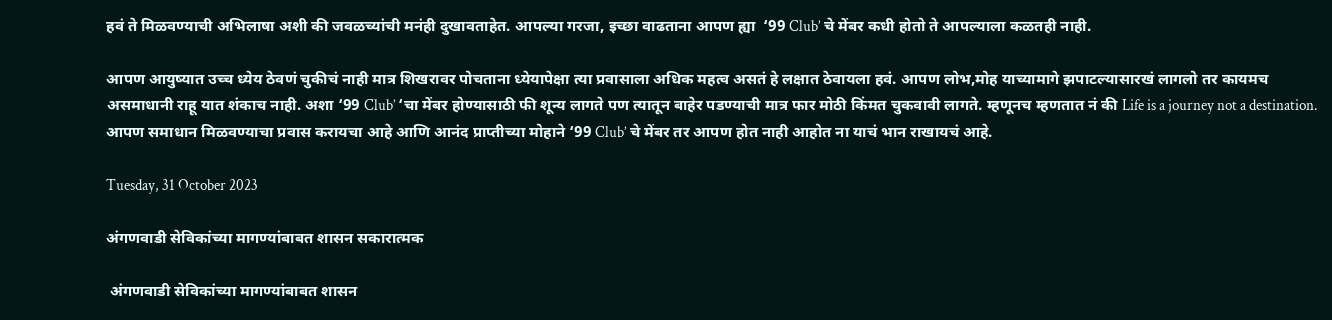हवं ते मिळवण्याची अभिलाषा अशी की जवळच्यांची मनंही दुखावताहेत. आपल्या गरजा, इच्छा वाढताना आपण ह्या  ‘99 Club’ चे मेंबर कधी होतो ते आपल्याला कळतही नाही.

आपण आयुष्यात उच्च ध्येय ठेवणं चुकीचं नाही मात्र शिखरावर पोचताना ध्येयापेक्षा त्या प्रवासाला अधिक महत्व असतं हे लक्षात ठेवायला हवं. आपण लोभ,मोह याच्यामागे झपाटल्यासारखं लागलो तर कायमच असमाधानी राहू यात शंकाच नाही. अशा ‘99 Club’ ‘चा मेंबर होण्यासाठी फी शून्य लागते पण त्यातून बाहेर पडण्याची मात्र फार मोठी किंमत चुकवावी लागते. म्हणूनच म्हणतात नं की Life is a journey not a destination. आपण समाधान मिळवण्याचा प्रवास करायचा आहे आणि आनंद प्राप्तीच्या मोहाने ‘99 Club’ चे मेंबर तर आपण होत नाही आहोत ना याचं भान राखायचं आहे.

Tuesday, 31 October 2023

अंगणवाडी सेविकांच्या मागण्यांबाबत शासन सकारात्मक

 अंगणवाडी सेविकांच्या मागण्यांबाबत शासन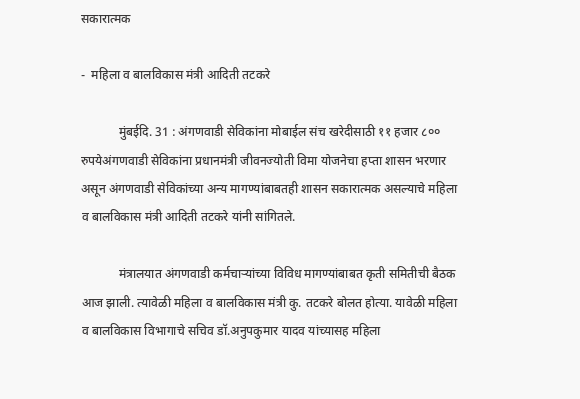सकारात्मक

-  महिला व बालविकास मंत्री आदिती तटकरे

            मुंबईदि. 31 : अंगणवाडी सेविकांना मोबाईल संच खरेदीसाठी ११ हजार ८०० रुपयेअंगणवाडी सेविकांना प्रधानमंत्री जीवनज्योती विमा योजनेचा हप्ता शासन भरणार असून अंगणवाडी सेविकांच्या अन्य मागण्यांबाबतही शासन सकारात्मक असल्याचे महिला व बालविकास मंत्री आदिती तटकरे यांनी सांगितले.

            मंत्रालयात अंगणवाडी कर्मचाऱ्यांच्या विविध मागण्यांबाबत कृती समितीची बैठक आज झाली. त्यावेळी महिला व बालविकास मंत्री कु. तटकरे बोलत होत्या. यावेळी महिला व बालविकास विभागाचे सचिव डॉ.अनुपकुमार यादव यांच्यासह महिला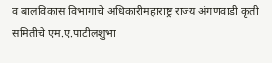व बालविकास विभागाचे अधिकारीमहाराष्ट्र राज्य अंगणवाडी कृती समितीचे एम.ए.पाटीलशुभा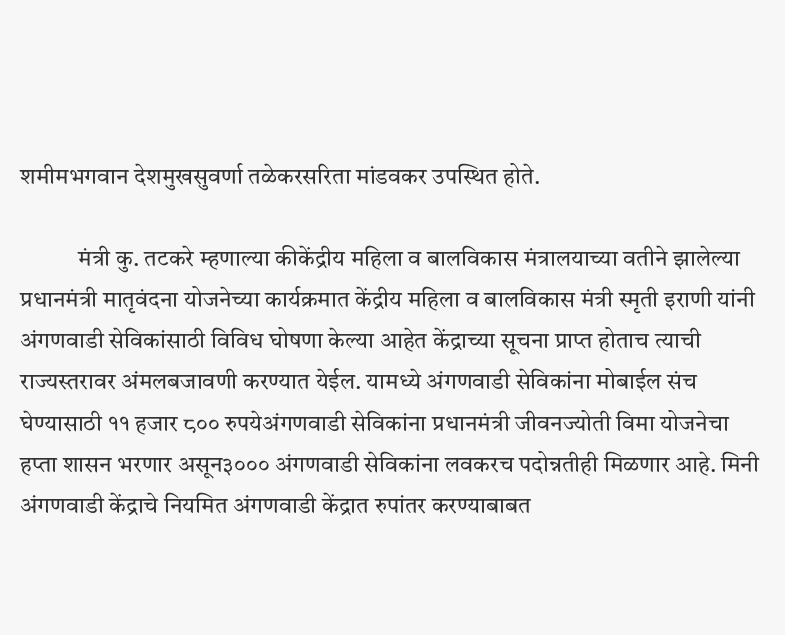शमीमभगवान देशमुखसुवर्णा तळेकरसरिता मांडवकर उपस्थित होते.

            मंत्री कु. तटकरे म्हणाल्या कीकेंद्रीय महिला व बालविकास मंत्रालयाच्या वतीने झालेल्या प्रधानमंत्री मातृवंदना योजनेच्या कार्यक्रमात केंद्रीय महिला व बालविकास मंत्री स्मृती इराणी यांनी अंगणवाडी सेविकांसाठी विविध घोषणा केल्या आहेत केंद्राच्या सूचना प्राप्त होताच त्याची राज्यस्तरावर अंमलबजावणी करण्यात येईल. यामध्ये अंगणवाडी सेविकांना मोबाईल संच घेण्यासाठी ११ हजार ८०० रुपयेअंगणवाडी सेविकांना प्रधानमंत्री जीवनज्योती विमा योजनेचा हप्ता शासन भरणार असून३००० अंगणवाडी सेविकांना लवकरच पदोन्नतीही मिळणार आहे. मिनी अंगणवाडी केंद्राचे नियमित अंगणवाडी केंद्रात रुपांतर करण्याबाबत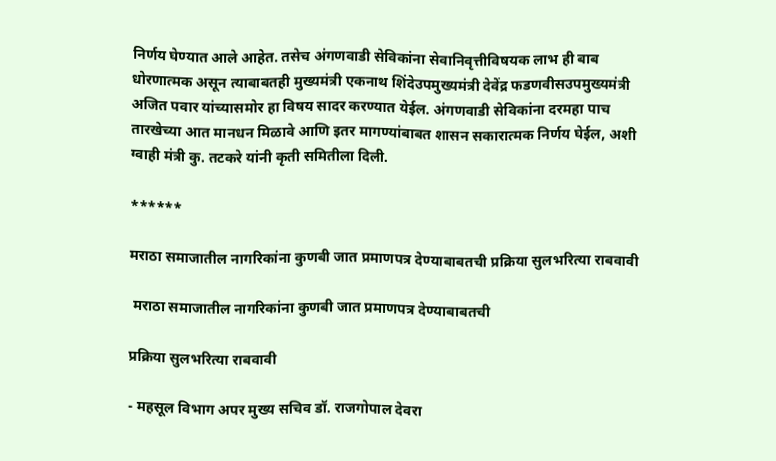निर्णय घेण्यात आले आहेत. तसेच अंगणवाडी सेविकांना सेवानिवृत्तीविषयक लाभ ही बाब धोरणात्मक असून त्याबाबतही मुख्यमंत्री एकनाथ शिंदेउपमुख्यमंत्री देवेंद्र फडणवीसउपमुख्यमंत्री अजित पवार यांच्यासमोर हा विषय सादर करण्यात येईल. अंगणवाडी सेविकांना दरमहा पाच तारखेच्या आत मानधन मिळावे आणि इतर मागण्यांबाबत शासन सकारात्मक निर्णय घेईल, अशी ग्वाही मंत्री कु. तटकरे यांनी कृती समितीला दिली.

******

मराठा समाजातील नागरिकांना कुणबी जात प्रमाणपत्र देण्याबाबतची प्रक्रिया सुलभरित्या राबवावी

 मराठा समाजातील नागरिकांना कुणबी जात प्रमाणपत्र देण्याबाबतची

प्रक्रिया सुलभरित्या राबवावी

- महसूल विभाग अपर मुख्य सचिव डॉ. राजगोपाल देवरा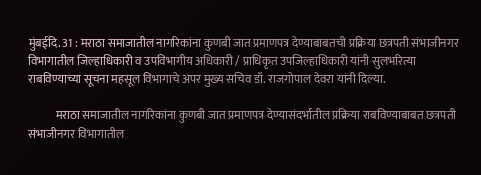मुंबईदि. 31 : मराठा समाजातील नागरिकांना कुणबी जात प्रमाणपत्र देण्याबाबतची प्रक्रिया छत्रपती संभाजीनगर विभागातील जिल्हाधिकारी व उपविभागीय अधिकारी / प्राधिकृत उपजिल्हाधिकारी यांनी सुलभरित्या राबविण्याच्या सूचना महसूल विभागाचे अपर मुख्य सचिव डॉ. राजगोपाल देवरा यांनी दिल्या.

            मराठा समाजातील नागरिकांना कुणबी जात प्रमाणपत्र देण्यासंदर्भातील प्रक्रिया राबविण्याबाबत छत्रपती संभाजीनगर विभागातील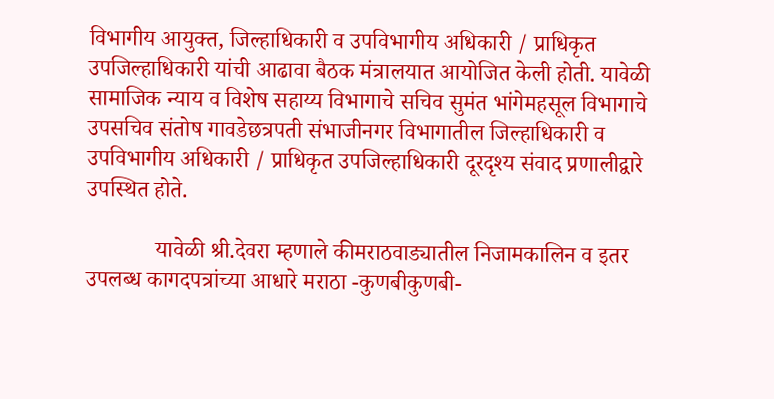विभागीय आयुक्त, जिल्हाधिकारी व उपविभागीय अधिकारी / प्राधिकृत उपजिल्हाधिकारी यांची आढावा बैठक मंत्रालयात आयोजित केली होती. यावेळी सामाजिक न्याय व विशेष सहाय्य विभागाचे सचिव सुमंत भांगेमहसूल विभागाचे उपसचिव संतोष गावडेछत्रपती संभाजीनगर विभागातील जिल्हाधिकारी व उपविभागीय अधिकारी / प्राधिकृत उपजिल्हाधिकारी दूरदृश्य संवाद प्रणालीद्वारे उपस्थित होते.

            यावेळी श्री.देवरा म्हणाले कीमराठवाड्यातील निजामकालिन व इतर उपलब्ध कागदपत्रांच्या आधारे मराठा -कुणबीकुणबी-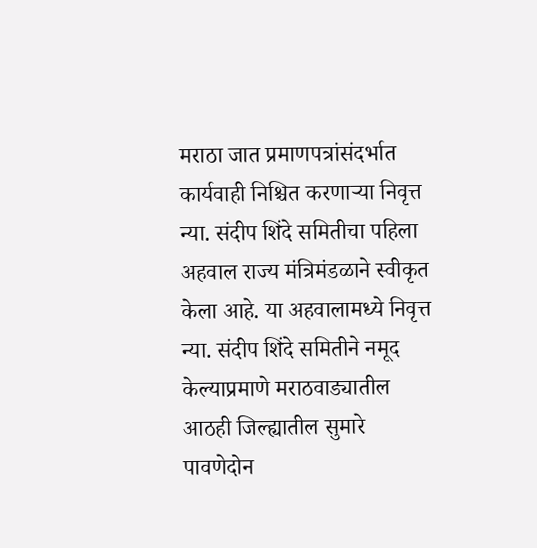मराठा जात प्रमाणपत्रांसंदर्भात कार्यवाही निश्चित करणाऱ्या निवृत्त न्या. संदीप शिंदे समितीचा पहिला अहवाल राज्य मंत्रिमंडळाने स्वीकृत केला आहे. या अहवालामध्ये निवृत्त न्या. संदीप शिंदे समितीने नमूद केल्याप्रमाणे मराठवाड्यातील आठही जिल्ह्यातील सुमारे पावणेदोन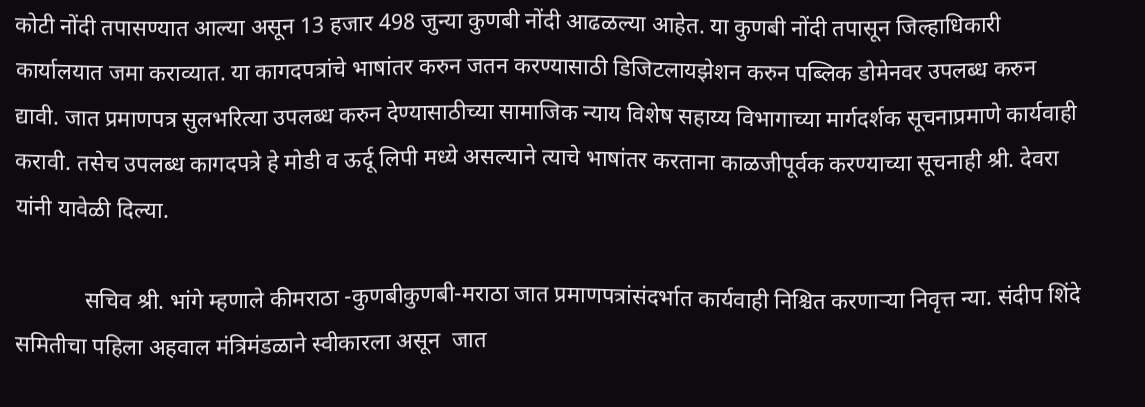कोटी नोंदी तपासण्यात आल्या असून 13 हजार 498 जुन्या कुणबी नोंदी आढळल्या आहेत. या कुणबी नोंदी तपासून जिल्हाधिकारी कार्यालयात जमा कराव्यात. या कागदपत्रांचे भाषांतर करुन जतन करण्यासाठी डिजिटलायझेशन करुन पब्लिक डोमेनवर उपलब्ध करुन द्यावी. जात प्रमाणपत्र सुलभरित्या उपलब्ध करुन देण्यासाठीच्या सामाजिक न्याय विशेष सहाय्य विभागाच्या मार्गदर्शक सूचनाप्रमाणे कार्यवाही करावी. तसेच उपलब्ध कागदपत्रे हे मोडी व ऊर्दू लिपी मध्ये असल्याने त्याचे भाषांतर करताना काळजीपूर्वक करण्याच्या सूचनाही श्री. देवरा यांनी यावेळी दिल्या.

            सचिव श्री. भांगे म्हणाले कीमराठा -कुणबीकुणबी-मराठा जात प्रमाणपत्रांसंदर्भात कार्यवाही निश्चित करणाऱ्या निवृत्त न्या. संदीप शिंदे समितीचा पहिला अहवाल मंत्रिमंडळाने स्वीकारला असून  जात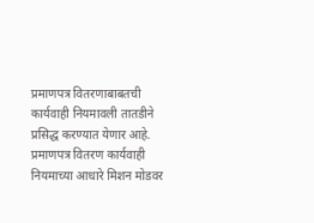प्रमाणपत्र वितरणाबाबतची कार्यवाही नियमावली तातडीने प्रसिद्ध करण्यात येणार आहे. प्रमाणपत्र वितरण कार्यवाही नियमाच्या आधारे मिशन मोडवर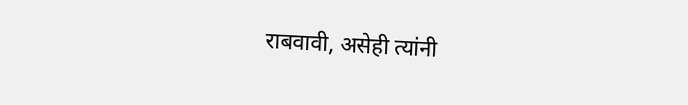राबवावी, असेही त्यांनी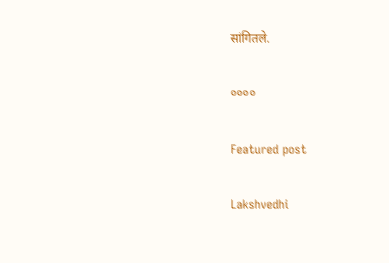सांगितले.

००००

Featured post

Lakshvedhi